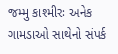જમ્મુ કાશ્મીરઃ અનેક ગામડાઓ સાથેનો સંપર્ક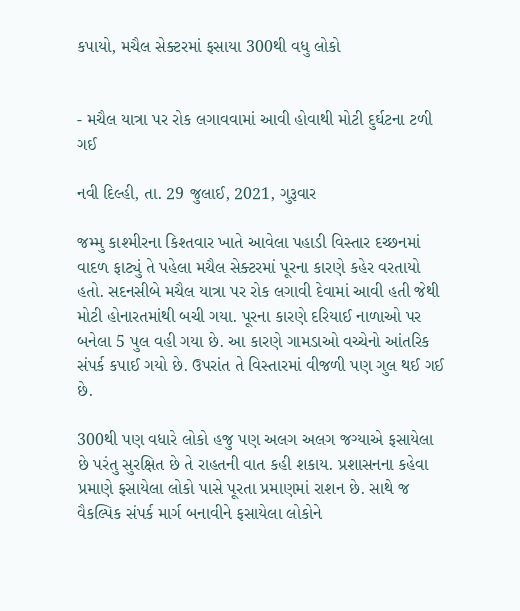કપાયો, મચૈલ સેક્ટરમાં ફસાયા 300થી વધુ લોકો


- મચૈલ યાત્રા પર રોક લગાવવામાં આવી હોવાથી મોટી દુર્ઘટના ટળી ગઈ

નવી દિલ્હી, તા. 29 જુલાઈ, 2021, ગુરૂવાર

જમ્મુ કાશ્મીરના કિશ્તવાર ખાતે આવેલા પહાડી વિસ્તાર દચ્છનમાં વાદળ ફાટ્યું તે પહેલા મચૈલ સેક્ટરમાં પૂરના કારણે કહેર વરતાયો હતો. સદનસીબે મચૈલ યાત્રા પર રોક લગાવી દેવામાં આવી હતી જેથી મોટી હોનારતમાંથી બચી ગયા. પૂરના કારણે દરિયાઈ નાળાઓ પર બનેલા 5 પુલ વહી ગયા છે. આ કારણે ગામડાઓ વચ્ચેનો આંતરિક સંપર્ક કપાઈ ગયો છે. ઉપરાંત તે વિસ્તારમાં વીજળી પણ ગુલ થઈ ગઈ છે.

300થી પણ વધારે લોકો હજુ પણ અલગ અલગ જગ્યાએ ફસાયેલા છે પરંતુ સુરક્ષિત છે તે રાહતની વાત કહી શકાય. પ્રશાસનના કહેવા પ્રમાણે ફસાયેલા લોકો પાસે પૂરતા પ્રમાણમાં રાશન છે. સાથે જ વૈકલ્પિક સંપર્ક માર્ગ બનાવીને ફસાયેલા લોકોને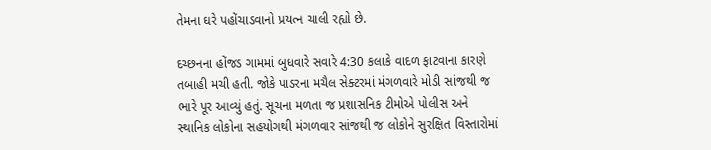તેમના ઘરે પહોંચાડવાનો પ્રયત્ન ચાલી રહ્યો છે.

દચ્છનના હોંજડ ગામમાં બુધવારે સવારે 4:30 કલાકે વાદળ ફાટવાના કારણે તબાહી મચી હતી. જોકે પાડરના મચૈલ સેક્ટરમાં મંગળવારે મોડી સાંજથી જ ભારે પૂર આવ્યું હતું. સૂચના મળતા જ પ્રશાસનિક ટીમોએ પોલીસ અને સ્થાનિક લોકોના સહયોગથી મંગળવાર સાંજથી જ લોકોને સુરક્ષિત વિસ્તારોમાં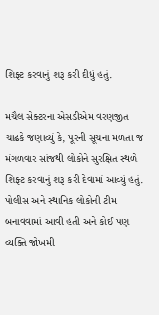શિફ્ટ કરવાનું શરૂ કરી દીધું હતું.

મચૈલ સેક્ટરના એસડીએમ વરણજીત ચાઢકે જણાવ્યું કે, પૂરની સૂચના મળતા જ મંગળવાર સાંજથી લોકોને સુરક્ષિત સ્થળે શિફ્ટ કરવાનું શરૂ કરી દેવામાં આવ્યું હતું. પોલીસ અને સ્થાનિક લોકોની ટીમ બનાવવામાં આવી હતી અને કોઈ પણ વ્યક્તિ જોખમી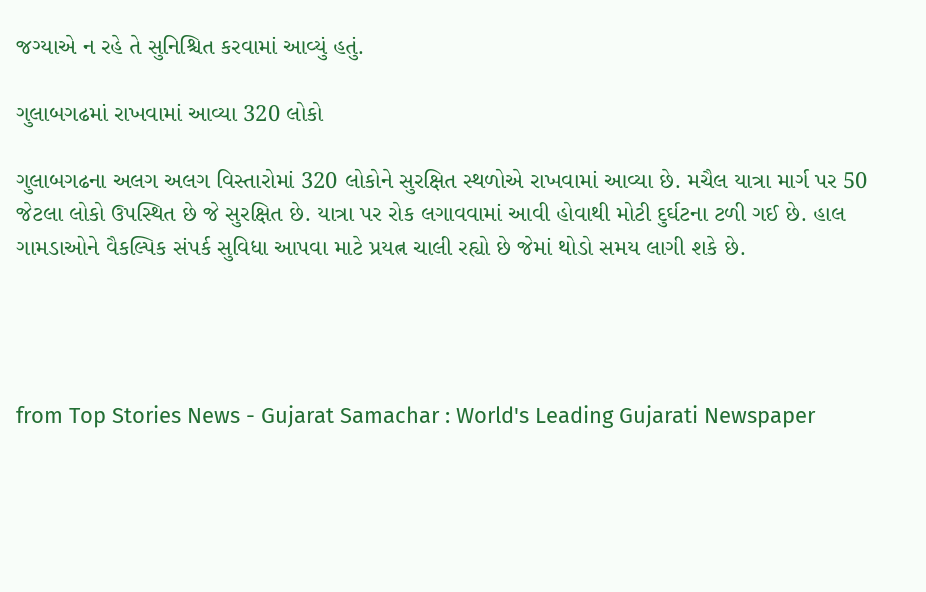જગ્યાએ ન રહે તે સુનિશ્ચિત કરવામાં આવ્યું હતું.

ગુલાબગઢમાં રાખવામાં આવ્યા 320 લોકો

ગુલાબગઢના અલગ અલગ વિસ્તારોમાં 320 લોકોને સુરક્ષિત સ્થળોએ રાખવામાં આવ્યા છે. મચૈલ યાત્રા માર્ગ પર 50 જેટલા લોકો ઉપસ્થિત છે જે સુરક્ષિત છે. યાત્રા પર રોક લગાવવામાં આવી હોવાથી મોટી દુર્ઘટના ટળી ગઈ છે. હાલ ગામડાઓને વૈકલ્પિક સંપર્ક સુવિધા આપવા માટે પ્રયત્ન ચાલી રહ્યો છે જેમાં થોડો સમય લાગી શકે છે.




from Top Stories News - Gujarat Samachar : World's Leading Gujarati Newspaper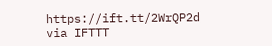https://ift.tt/2WrQP2d
via IFTTT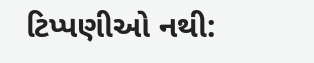ટિપ્પણીઓ નથી: